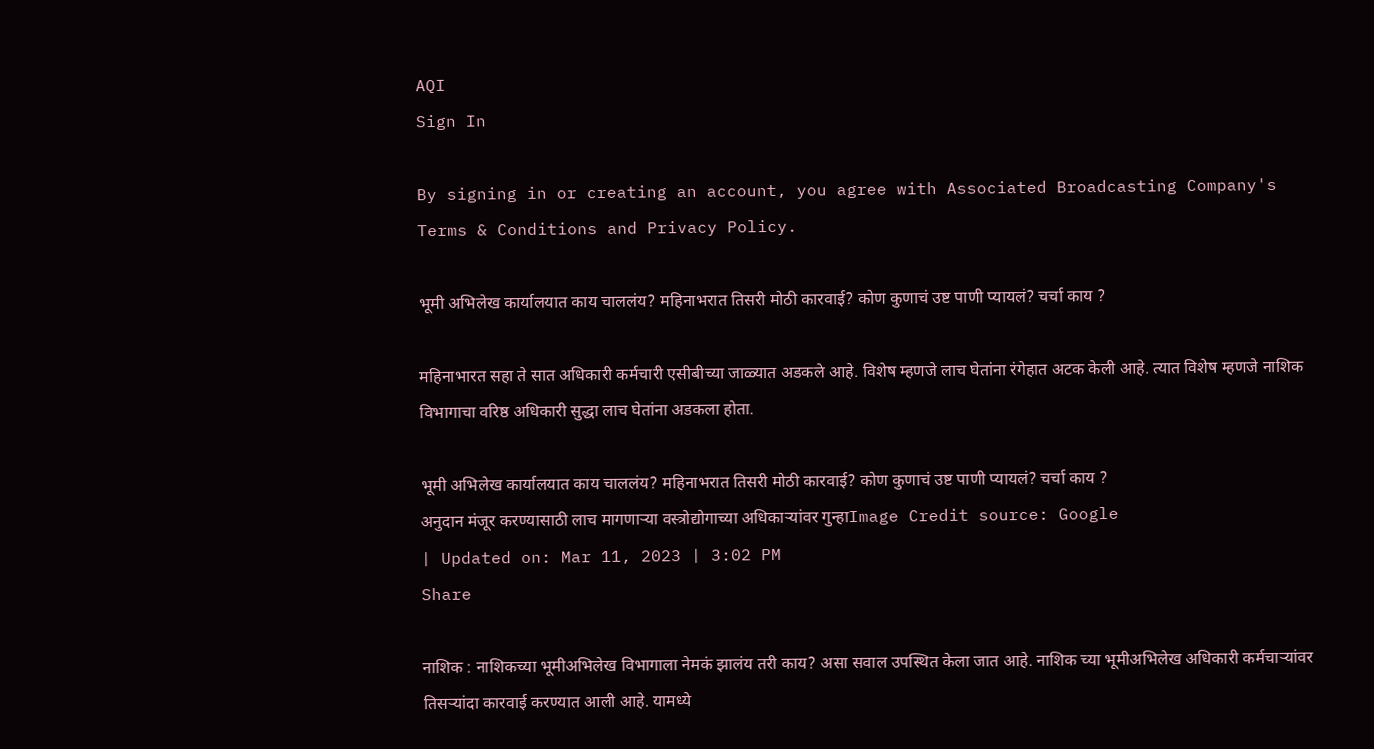AQI
Sign In

By signing in or creating an account, you agree with Associated Broadcasting Company's Terms & Conditions and Privacy Policy.

भूमी अभिलेख कार्यालयात काय चाललंय? महिनाभरात तिसरी मोठी कारवाई? कोण कुणाचं उष्ट पाणी प्यायलं? चर्चा काय ?

महिनाभारत सहा ते सात अधिकारी कर्मचारी एसीबीच्या जाळ्यात अडकले आहे. विशेष म्हणजे लाच घेतांना रंगेहात अटक केली आहे. त्यात विशेष म्हणजे नाशिक विभागाचा वरिष्ठ अधिकारी सुद्धा लाच घेतांना अडकला होता.

भूमी अभिलेख कार्यालयात काय चाललंय? महिनाभरात तिसरी मोठी कारवाई? कोण कुणाचं उष्ट पाणी प्यायलं? चर्चा काय ?
अनुदान मंजूर करण्यासाठी लाच मागणाऱ्या वस्त्रोद्योगाच्या अधिकाऱ्यांवर गुन्हाImage Credit source: Google
| Updated on: Mar 11, 2023 | 3:02 PM
Share

नाशिक : नाशिकच्या भूमीअभिलेख विभागाला नेमकं झालंय तरी काय? असा सवाल उपस्थित केला जात आहे. नाशिक च्या भूमीअभिलेख अधिकारी कर्मचाऱ्यांवर तिसऱ्यांदा कारवाई करण्यात आली आहे. यामध्ये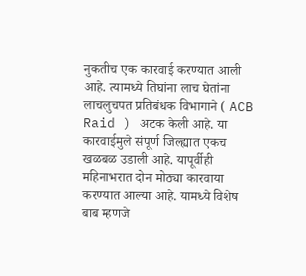नुकतीच एक कारवाई करण्यात आली आहे. त्यामध्ये तिघांना लाच घेतांना लाचलुचपत प्रतिबंधक विभागाने ( ACB Raid ) अटक केली आहे. या कारवाईमुले संपूर्ण जिल्ह्यात एकच खळबळ उडाली आहे. यापूर्वीही महिनाभरात दोन मोठ्या कारवाया करण्यात आल्या आहे. यामध्ये विशेष बाब म्हणजे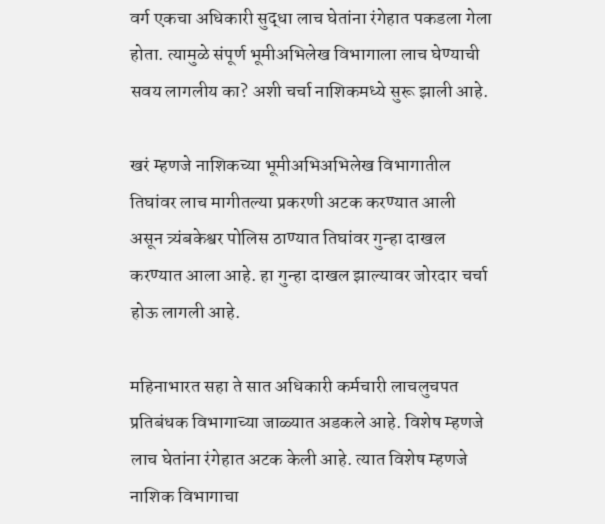वर्ग एकचा अधिकारी सुद्धा लाच घेतांना रंगेहात पकडला गेला होता. त्यामुळे संपूर्ण भूमीअभिलेख विभागाला लाच घेण्याची सवय लागलीय का? अशी चर्चा नाशिकमध्ये सुरू झाली आहे.

खरं म्हणजे नाशिकच्या भूमीअभिअभिलेख विभागातील तिघांवर लाच मागीतल्या प्रकरणी अटक करण्यात आली असून त्र्यंबकेश्वर पोलिस ठाण्यात तिघांवर गुन्हा दाखल करण्यात आला आहे. हा गुन्हा दाखल झाल्यावर जोरदार चर्चा होऊ लागली आहे.

महिनाभारत सहा ते सात अधिकारी कर्मचारी लाचलुचपत प्रतिबंधक विभागाच्या जाळ्यात अडकले आहे. विशेष म्हणजे लाच घेतांना रंगेहात अटक केली आहे. त्यात विशेष म्हणजे नाशिक विभागाचा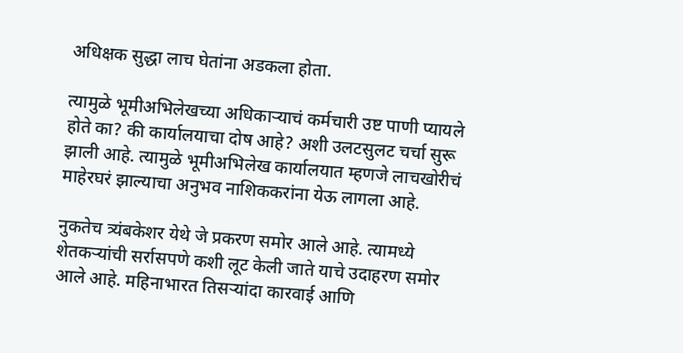अधिक्षक सुद्धा लाच घेतांना अडकला होता.

त्यामुळे भूमीअभिलेखच्या अधिकाऱ्याचं कर्मचारी उष्ट पाणी प्यायले होते का? की कार्यालयाचा दोष आहे? अशी उलटसुलट चर्चा सुरू झाली आहे. त्यामुळे भूमीअभिलेख कार्यालयात म्हणजे लाचखोरीचं माहेरघरं झाल्याचा अनुभव नाशिककरांना येऊ लागला आहे.

नुकतेच त्र्यंबकेशर येथे जे प्रकरण समोर आले आहे. त्यामध्ये शेतकऱ्यांची सर्रासपणे कशी लूट केली जाते याचे उदाहरण समोर आले आहे. महिनाभारत तिसऱ्यांदा कारवाई आणि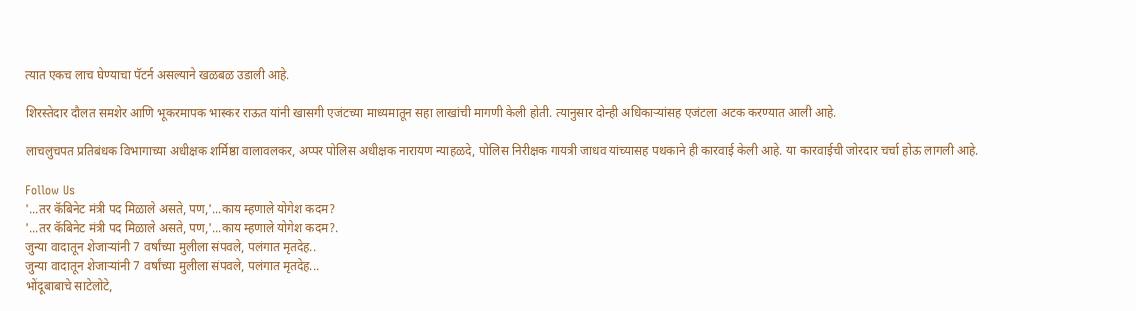त्यात एकच लाच घेण्याचा पॅटर्न असल्याने खळबळ उडाली आहे.

शिरस्तेदार दौलत समशेर आणि भूकरमापक भास्कर राऊत यांनी खासगी एजंटच्या माध्यमातून सहा लाखांची मागणी केली होती. त्यानुसार दोन्ही अधिकाऱ्यांसह एजंटला अटक करण्यात आली आहे.

लाचलुचपत प्रतिबंधक विभागाच्या अधीक्षक शर्मिष्ठा वालावलकर, अप्पर पोलिस अधीक्षक नारायण न्याहळदे, पोलिस निरीक्षक गायत्री जाधव यांच्यासह पथकाने ही कारवाई केली आहे. या कारवाईची जोरदार चर्चा होऊ लागली आहे.

Follow Us
'...तर कॅबिनेट मंत्री पद मिळाले असते, पण,'...काय म्हणाले योगेश कदम?
'...तर कॅबिनेट मंत्री पद मिळाले असते, पण,'...काय म्हणाले योगेश कदम?.
जुन्या वादातून शेजाऱ्यांनी 7 वर्षांच्या मुलीला संपवले, पलंगात मृतदेह..
जुन्या वादातून शेजाऱ्यांनी 7 वर्षांच्या मुलीला संपवले, पलंगात मृतदेह...
भोंदूबाबाचे साटेलोटे,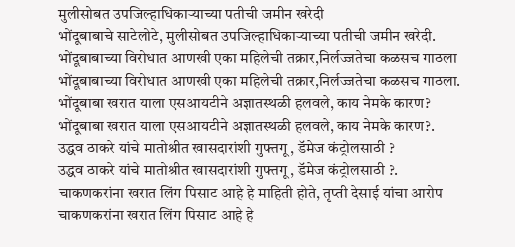मुलीसोबत उपजिल्हाधिकाऱ्याच्या पतीची जमीन खरेदी
भोंदूबाबाचे साटेलोटे, मुलीसोबत उपजिल्हाधिकाऱ्याच्या पतीची जमीन खरेदी.
भोंदूबाबाच्या विरोधात आणखी एका महिलेची तक्रार,निर्लज्जतेचा कळसच गाठला
भोंदूबाबाच्या विरोधात आणखी एका महिलेची तक्रार,निर्लज्जतेचा कळसच गाठला.
भोंदूबाबा खरात याला एसआयटीने अज्ञातस्थळी हलवले, काय नेमके कारण?
भोंदूबाबा खरात याला एसआयटीने अज्ञातस्थळी हलवले, काय नेमके कारण?.
उद्धव ठाकरे यांचे मातोश्रीत खासदारांशी गुफ्तगू , डॅमेज कंट्रोलसाठी ?
उद्धव ठाकरे यांचे मातोश्रीत खासदारांशी गुफ्तगू , डॅमेज कंट्रोलसाठी ?.
चाकणकरांना खरात लिंग पिसाट आहे हे माहिती होते, तृप्ती देसाई यांचा आरोप
चाकणकरांना खरात लिंग पिसाट आहे हे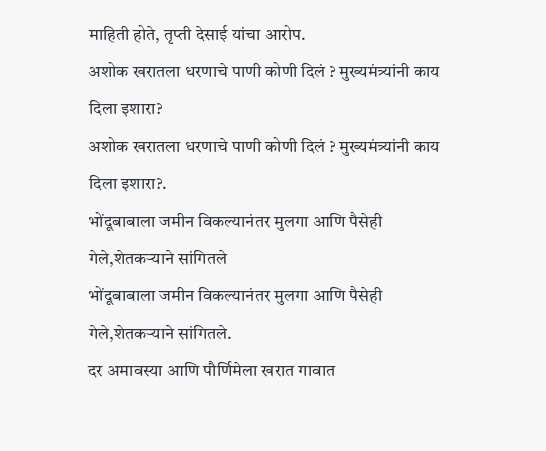माहिती होते, तृप्ती देसाई यांचा आरोप.
अशोक खरातला धरणाचे पाणी कोणी दिलं ? मुख्यमंत्र्यांनी काय दिला इशारा?
अशोक खरातला धरणाचे पाणी कोणी दिलं ? मुख्यमंत्र्यांनी काय दिला इशारा?.
भोंदूबाबाला जमीन विकल्यानंतर मुलगा आणि पैसेही गेले,शेतकऱ्याने सांगितले
भोंदूबाबाला जमीन विकल्यानंतर मुलगा आणि पैसेही गेले,शेतकऱ्याने सांगितले.
दर अमावस्या आणि पौर्णिमेला खरात गावात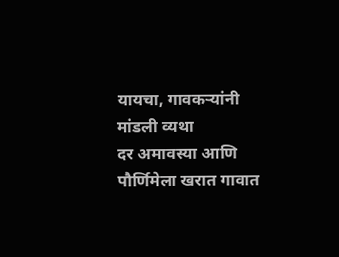यायचा, गावकऱ्यांनी मांडली व्यथा
दर अमावस्या आणि पौर्णिमेला खरात गावात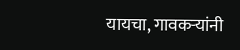यायचा, गावकऱ्यांनी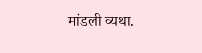मांडली व्यथा.